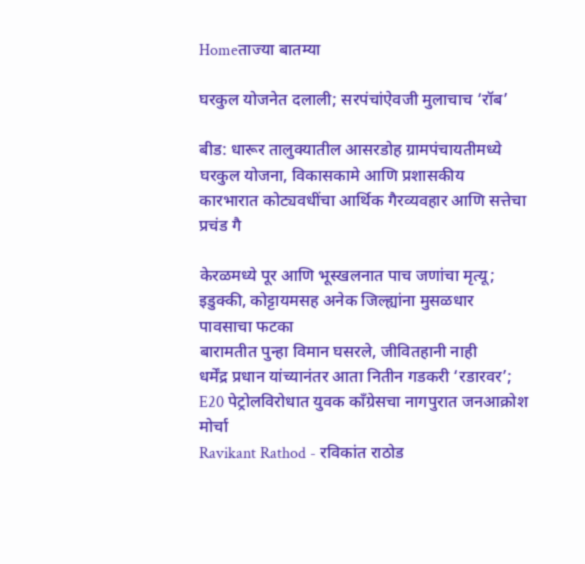Homeताज्या बातम्या

घरकुल योजनेत दलाली; सरपंचांऐवजी मुलाचाच ‘रॉब’

बीड: धारूर तालुक्यातील आसरडोह ग्रामपंचायतीमध्ये घरकुल योजना, विकासकामे आणि प्रशासकीय कारभारात कोट्यवधींचा आर्थिक गैरव्यवहार आणि सत्तेचा प्रचंड गै

केरळमध्ये पूर आणि भूस्खलनात पाच जणांचा मृत्यू; इडुक्की, कोट्टायमसह अनेक जिल्ह्यांना मुसळधार पावसाचा फटका
बारामतीत पुन्हा विमान घसरले, जीवितहानी नाही
धर्मेंद्र प्रधान यांच्यानंतर आता नितीन गडकरी ‘रडारवर’; E20 पेट्रोलविरोधात युवक काँग्रेसचा नागपुरात जनआक्रोश मोर्चा
Ravikant Rathod - रविकांत राठोड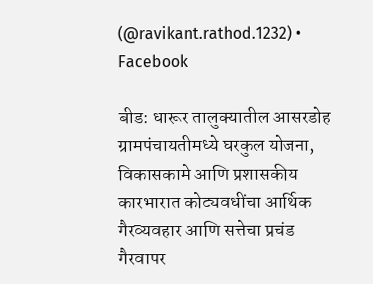(@ravikant.rathod.1232) • Facebook

बीड: धारूर तालुक्यातील आसरडोह ग्रामपंचायतीमध्ये घरकुल योजना, विकासकामे आणि प्रशासकीय कारभारात कोट्यवधींचा आर्थिक गैरव्यवहार आणि सत्तेचा प्रचंड गैरवापर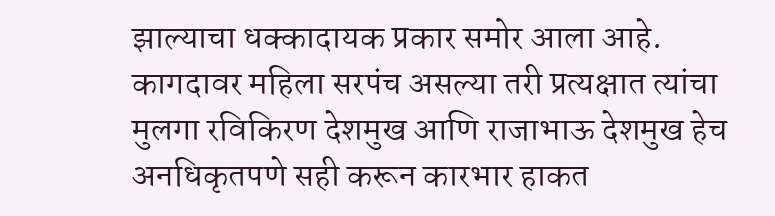झाल्याचा धक्कादायक प्रकार समोर आला आहे. कागदावर महिला सरपंच असल्या तरी प्रत्यक्षात त्यांचा मुलगा रविकिरण देशमुख आणि राजाभाऊ देशमुख हेच अनधिकृतपणे सही करून कारभार हाकत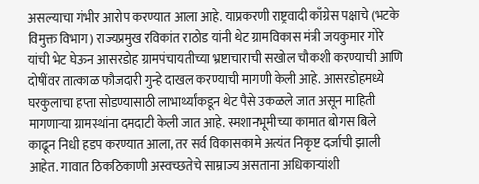असल्याचा गंभीर आरोप करण्यात आला आहे. याप्रकरणी राष्ट्रवादी काँग्रेस पक्षाचे (भटके विमुक्त विभाग) राज्यप्रमुख रविकांत राठोड यांनी थेट ग्रामविकास मंत्री जयकुमार गोरे यांची भेट घेऊन आसरडोह ग्रामपंचायतीच्या भ्रष्टाचाराची सखोल चौकशी करण्याची आणि दोषींवर तात्काळ फौजदारी गुन्हे दाखल करण्याची मागणी केली आहे. आसरडोहमध्ये घरकुलाचा हप्ता सोडण्यासाठी लाभार्थ्यांकडून थेट पैसे उकळले जात असून माहिती मागणार्‍या ग्रामस्थांना दमदाटी केली जात आहे. स्मशानभूमीच्या कामात बोगस बिले काढून निधी हडप करण्यात आला, तर सर्व विकासकामे अत्यंत निकृष्ट दर्जाची झाली आहेत. गावात ठिकठिकाणी अस्वच्छतेचे साम्राज्य असताना अधिकार्‍यांशी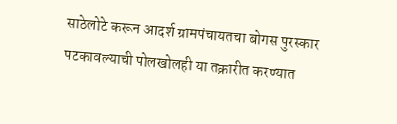साठेलोटे करून आदर्श ग्रामपंचायतचा बोगस पुरस्कार पटकावल्याची पोलखोलही या तक्रारीत करण्यात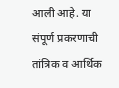आली आहे. या संपूर्ण प्रकरणाची तांत्रिक व आर्थिक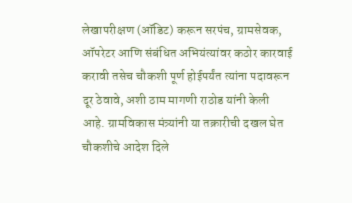लेखापरीक्षण (ऑडिट) करून सरपंच, ग्रामसेवक, ऑपरेटर आणि संबंधित अभियंत्यांवर कठोर कारवाई करावी तसेच चौकशी पूर्ण होईपर्यंत त्यांना पदावरून दूर ठेवावे, अशी ठाम मागणी राठोड यांनी केली आहे. ग्रामविकास मंत्र्यांनी या तक्रारीची दखल घेत चौकशीचे आदेश दिले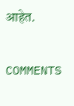आहेत.

COMMENTS